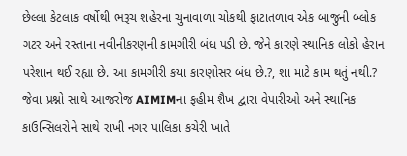છેલ્લા કેટલાક વર્ષોથી ભરૂચ શહેરના ચુનાવાળા ચોકથી ફાટાતળાવ એક બાજુની બ્લોક ગટર અને રસ્તાના નવીનીકરણની કામગીરી બંધ પડી છે. જેને કારણે સ્થાનિક લોકો હેરાન પરેશાન થઈ રહ્યા છે. આ કામગીરી કયા કારણોસર બંધ છે.?, શા માટે કામ થતું નથી.? જેવા પ્રશ્નો સાથે આજરોજ AIMIMના ફહીમ શૈખ દ્વારા વેપારીઓ અને સ્થાનિક કાઉન્સિલરોને સાથે રાખી નગર પાલિકા કચેરી ખાતે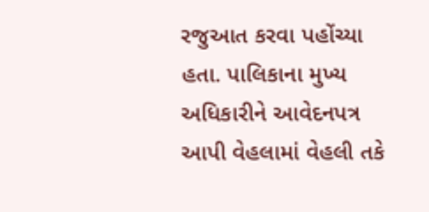રજુઆત કરવા પહોંચ્યા હતા. પાલિકાના મુખ્ય અધિકારીને આવેદનપત્ર આપી વેહલામાં વેહલી તકે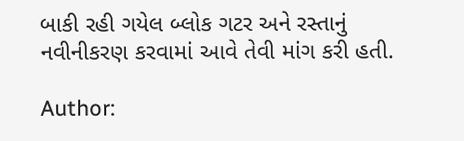બાકી રહી ગયેલ બ્લોક ગટર અને રસ્તાનું નવીનીકરણ કરવામાં આવે તેવી માંગ કરી હતી.

Author: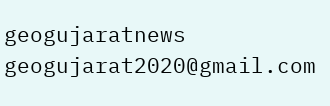geogujaratnews
geogujarat2020@gmail.com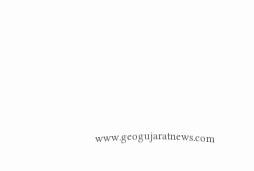www.geogujaratnews.com